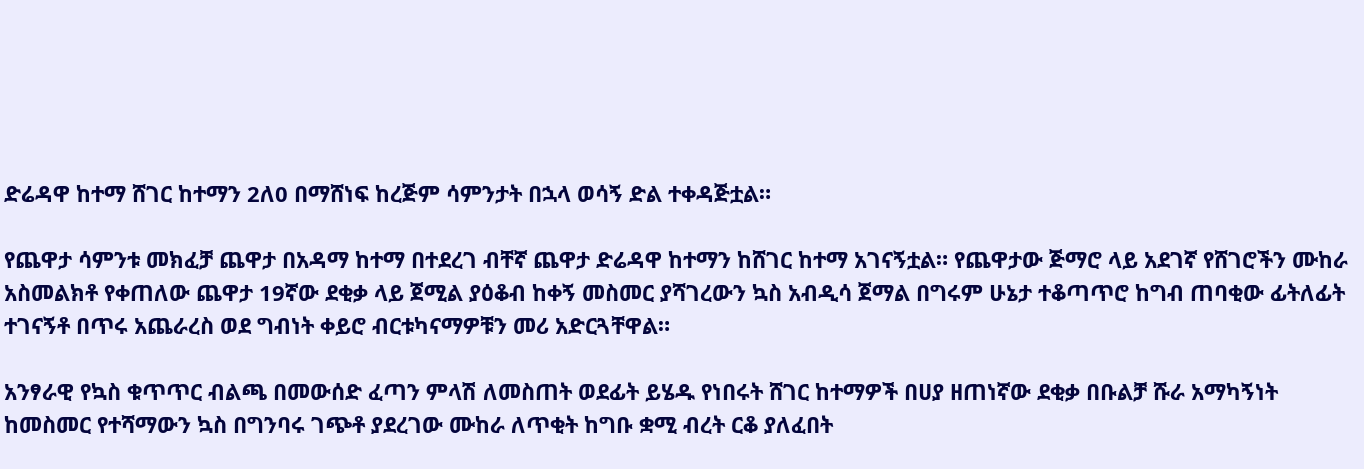ድሬዳዋ ከተማ ሸገር ከተማን 2ለ0 በማሸነፍ ከረጅም ሳምንታት በኋላ ወሳኝ ድል ተቀዳጅቷል።

የጨዋታ ሳምንቱ መክፈቻ ጨዋታ በአዳማ ከተማ በተደረገ ብቸኛ ጨዋታ ድሬዳዋ ከተማን ከሸገር ከተማ አገናኝቷል። የጨዋታው ጅማሮ ላይ አደገኛ የሸገሮችን ሙከራ አስመልክቶ የቀጠለው ጨዋታ 19ኛው ደቂቃ ላይ ጀሚል ያዕቆብ ከቀኝ መስመር ያሻገረውን ኳስ አብዲሳ ጀማል በግሩም ሁኔታ ተቆጣጥሮ ከግብ ጠባቂው ፊትለፊት ተገናኝቶ በጥሩ አጨራረስ ወደ ግብነት ቀይሮ ብርቱካናማዎቹን መሪ አድርጓቸዋል።

አንፃራዊ የኳስ ቁጥጥር ብልጫ በመውሰድ ፈጣን ምላሽ ለመስጠት ወደፊት ይሄዱ የነበሩት ሸገር ከተማዎች በሀያ ዘጠነኛው ደቂቃ በቡልቻ ሹራ አማካኝነት ከመስመር የተሻማውን ኳስ በግንባሩ ገጭቶ ያደረገው ሙከራ ለጥቂት ከግቡ ቋሚ ብረት ርቆ ያለፈበት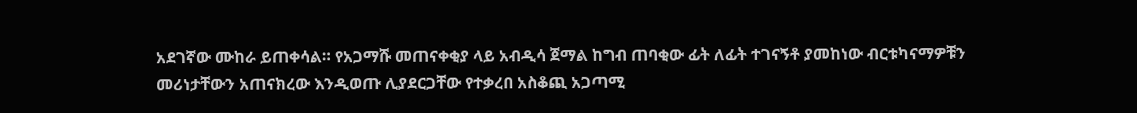አደገኛው ሙከራ ይጠቀሳል። የአጋማሹ መጠናቀቂያ ላይ አብዲሳ ጀማል ከግብ ጠባቂው ፊት ለፊት ተገናኝቶ ያመከነው ብርቱካናማዎቹን መሪነታቸውን አጠናክረው እንዲወጡ ሊያደርጋቸው የተቃረበ አስቆጪ አጋጣሚ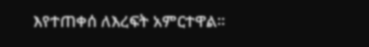እየተጠቀሰ ለእረፍት አምርተዋል።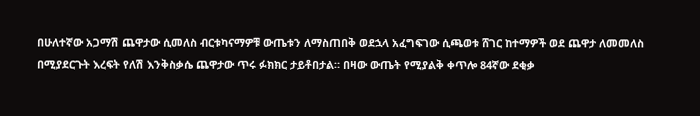በሁለተኛው አጋማሽ ጨዋታው ሲመለስ ብርቱካናማዎቹ ውጤቱን ለማስጠበቅ ወደኋላ አፈግፍገው ሲጫወቱ ሸገር ከተማዎች ወደ ጨዋታ ለመመለስ በሚያደርጉት እረፍት የለሽ እንቅስቃሴ ጨዋታው ጥሩ ፉክክር ታይቶበታል። በዛው ውጤት የሚያልቅ ቀጥሎ 84ኛው ደቂቃ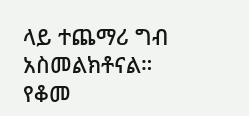ላይ ተጨማሪ ግብ አስመልክቶናል። የቆመ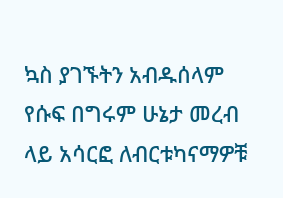ኳስ ያገኙትን አብዱሰላም የሱፍ በግሩም ሁኔታ መረብ ላይ አሳርፎ ለብርቱካናማዎቹ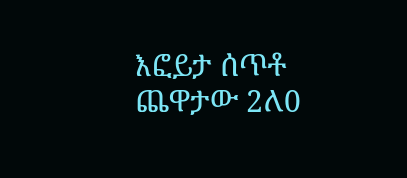እፎይታ ሰጥቶ ጨዋታው 2ለ0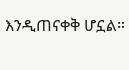እንዲጠናቀቅ ሆኗል።